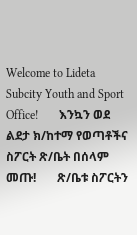Welcome to Lideta Subcity Youth and Sport Office!       እንኳን ወደ ልደታ ክ/ከተማ የወጣቶችና ስፖርት ጽ/ቤት በሰላም መጡ!       ጽ/ቤቱ ስፖርትን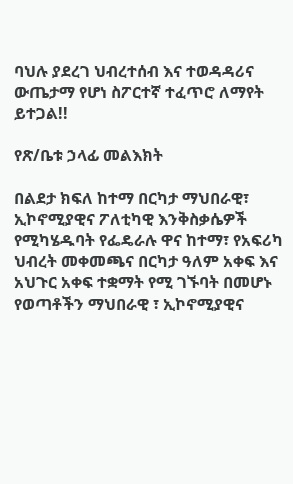ባህሉ ያደረገ ህብረተሰብ እና ተወዳዳሪና ውጤታማ የሆነ ስፖርተኛ ተፈጥሮ ለማየት ይተጋል!!

የጽ/ቤቱ ኃላፊ መልእክት

በልደታ ክፍለ ከተማ በርካታ ማህበራዊ፣ ኢኮኖሚያዊና ፖለቲካዊ እንቅስቃሴዎች የሚካሄዱባት የፌዴራሉ ዋና ከተማ፣ የአፍሪካ ህብረት መቀመጫና በርካታ ዓለም አቀፍ እና አህጉር አቀፍ ተቋማት የሚ ገኙባት በመሆኑ የወጣቶችን ማህበራዊ ፣ ኢኮኖሚያዊና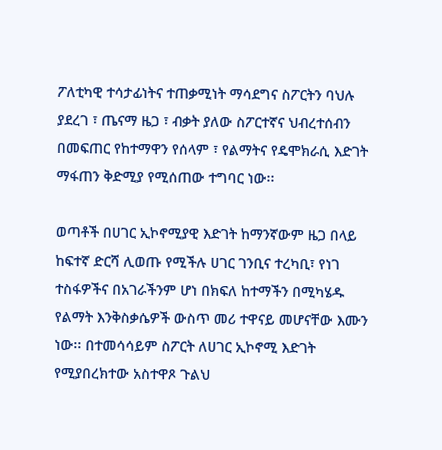ፖለቲካዊ ተሳታፊነትና ተጠቃሚነት ማሳደግና ስፖርትን ባህሉ ያደረገ ፣ ጤናማ ዜጋ ፣ ብቃት ያለው ስፖርተኛና ህብረተሰብን በመፍጠር የከተማዋን የሰላም ፣ የልማትና የዴሞክራሲ እድገት ማፋጠን ቅድሚያ የሚሰጠው ተግባር ነው፡፡

ወጣቶች በሀገር ኢኮኖሚያዊ እድገት ከማንኛውም ዜጋ በላይ ከፍተኛ ድርሻ ሊወጡ የሚችሉ ሀገር ገንቢና ተረካቢ፣ የነገ ተስፋዎችና በአገራችንም ሆነ በክፍለ ከተማችን በሚካሄዱ የልማት እንቅስቃሴዎች ውስጥ መሪ ተዋናይ መሆናቸው እሙን ነው፡፡ በተመሳሳይም ስፖርት ለሀገር ኢኮኖሚ እድገት የሚያበረክተው አስተዋጾ ጉልህ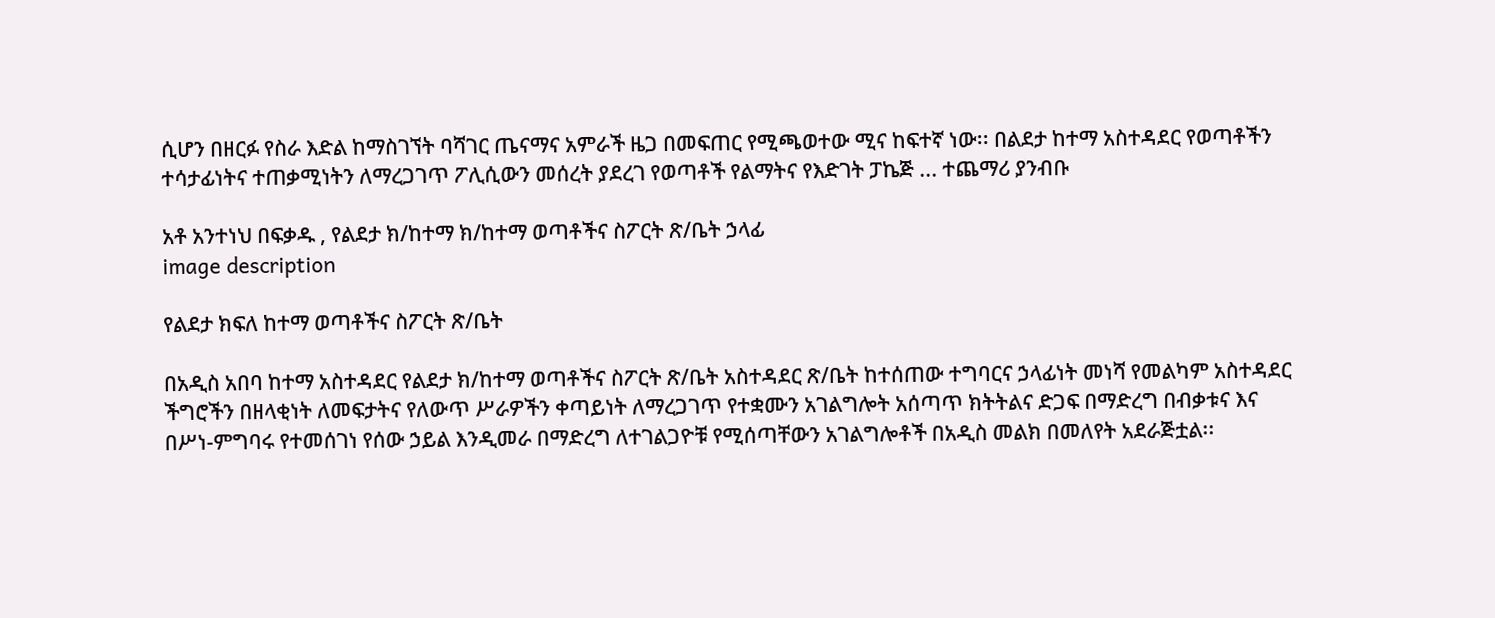ሲሆን በዘርፉ የስራ እድል ከማስገኘት ባሻገር ጤናማና አምራች ዜጋ በመፍጠር የሚጫወተው ሚና ከፍተኛ ነው፡፡ በልደታ ከተማ አስተዳደር የወጣቶችን ተሳታፊነትና ተጠቃሚነትን ለማረጋገጥ ፖሊሲውን መሰረት ያደረገ የወጣቶች የልማትና የእድገት ፓኬጅ ... ተጨማሪ ያንብቡ

አቶ አንተነህ በፍቃዱ , የልደታ ክ/ከተማ ክ/ከተማ ወጣቶችና ስፖርት ጽ/ቤት ኃላፊ
image description

የልደታ ክፍለ ከተማ ወጣቶችና ስፖርት ጽ/ቤት

በአዲስ አበባ ከተማ አስተዳደር የልደታ ክ/ከተማ ወጣቶችና ስፖርት ጽ/ቤት አስተዳደር ጽ/ቤት ከተሰጠው ተግባርና ኃላፊነት መነሻ የመልካም አስተዳደር ችግሮችን በዘላቂነት ለመፍታትና የለውጥ ሥራዎችን ቀጣይነት ለማረጋገጥ የተቋሙን አገልግሎት አሰጣጥ ክትትልና ድጋፍ በማድረግ በብቃቱና እና በሥነ-ምግባሩ የተመሰገነ የሰው ኃይል እንዲመራ በማድረግ ለተገልጋዮቹ የሚሰጣቸውን አገልግሎቶች በአዲስ መልክ በመለየት አደራጅቷል፡፡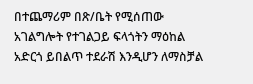በተጨማሪም በጽ/ቤት የሚሰጠው አገልግሎት የተገልጋይ ፍላጎትን ማዕከል አድርጎ ይበልጥ ተደራሽ እንዲሆን ለማስቻል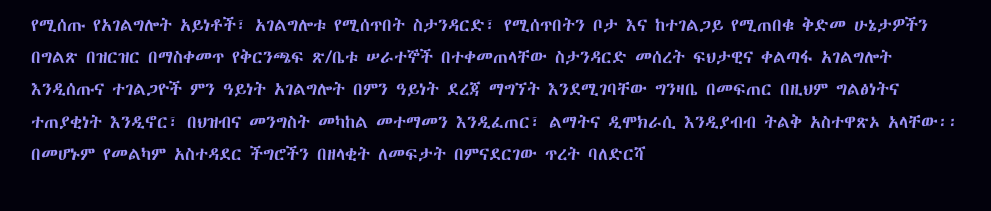የሚሰጡ የአገልግሎት አይነቶች፣ አገልግሎቱ የሚሰጥበት ስታንዳርድ፣ የሚሰጥበትን ቦታ እና ከተገልጋይ የሚጠበቁ ቅድመ ሁኔታዎችን በግልጽ በዝርዝር በማስቀመጥ የቅርንጫፍ ጽ/ቤቱ ሠራተኞች በተቀመጠላቸው ስታንዳርድ መሰረት ፍህታዊና ቀልጣፋ አገልግሎት እንዲሰጡና ተገልጋዮች ምን ዓይነት አገልግሎት በምን ዓይነት ደረጃ ማግኘት እንደሚገባቸው ግንዛቤ በመፍጠር በዚህም ግልፅነትና ተጠያቂነት እንዲኖር፣ በህዝብና መንግስት መካከል መተማመን እንዲፈጠር፣ ልማትና ዲሞክራሲ እንዲያብብ ትልቅ አስተዋጽኦ አላቸው፡፡ በመሆኑም የመልካም አስተዳደር ችግሮችን በዘላቂት ለመፍታት በምናደርገው ጥረት ባለድርሻ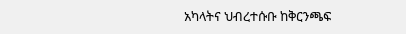አካላትና ህብረተሱቡ ከቅርንጫፍ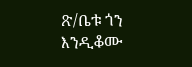ጽ/ቤቱ ጎን እንዲቆሙ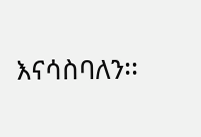እናሳስባለን፡፡